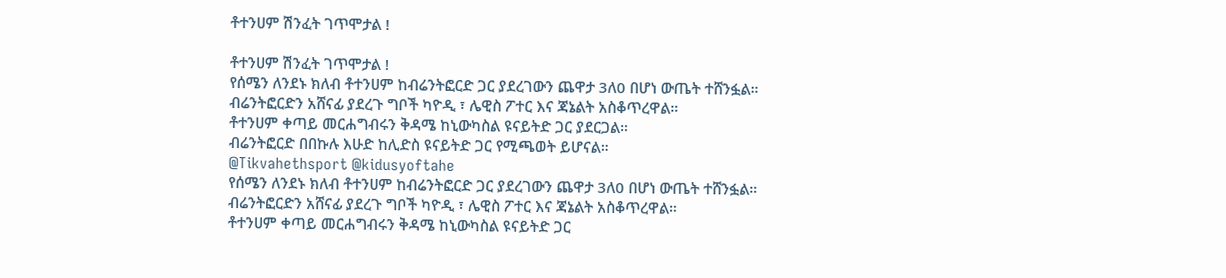ቶተንሀም ሽንፈት ገጥሞታል !

ቶተንሀም ሽንፈት ገጥሞታል !
የሰሜን ለንደኑ ክለብ ቶተንሀም ከብሬንትፎርድ ጋር ያደረገውን ጨዋታ 3ለ0 በሆነ ውጤት ተሸንፏል።
ብሬንትፎርድን አሸናፊ ያደረጉ ግቦች ካዮዲ ፣ ሌዊስ ፖተር እና ጃኔልት አስቆጥረዋል።
ቶተንሀም ቀጣይ መርሐግብሩን ቅዳሜ ከኒውካስል ዩናይትድ ጋር ያደርጋል።
ብሬንትፎርድ በበኩሉ እሁድ ከሊድስ ዩናይትድ ጋር የሚጫወት ይሆናል።
@Tikvahethsport @kidusyoftahe
የሰሜን ለንደኑ ክለብ ቶተንሀም ከብሬንትፎርድ ጋር ያደረገውን ጨዋታ 3ለ0 በሆነ ውጤት ተሸንፏል።
ብሬንትፎርድን አሸናፊ ያደረጉ ግቦች ካዮዲ ፣ ሌዊስ ፖተር እና ጃኔልት አስቆጥረዋል።
ቶተንሀም ቀጣይ መርሐግብሩን ቅዳሜ ከኒውካስል ዩናይትድ ጋር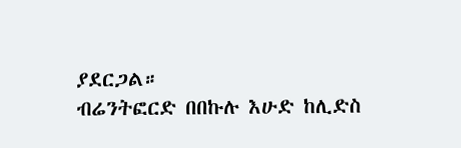ያደርጋል።
ብሬንትፎርድ በበኩሉ እሁድ ከሊድስ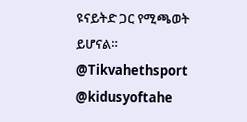ዩናይትድ ጋር የሚጫወት ይሆናል።
@Tikvahethsport @kidusyoftahe